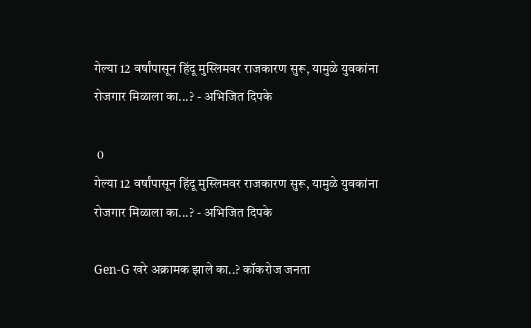गेल्या 12 वर्षांपासून हिंदू मुस्लिमवर राजकारण सुरू, यामुळे युवकांना रोजगार मिळाला का...? - अभिजित दिपके

 0
गेल्या 12 वर्षांपासून हिंदू मुस्लिमवर राजकारण सुरू, यामुळे युवकांना रोजगार मिळाला का...? - अभिजित दिपके

Gen-G खरे अक्रामक झाले का..? कॉकरोज जनता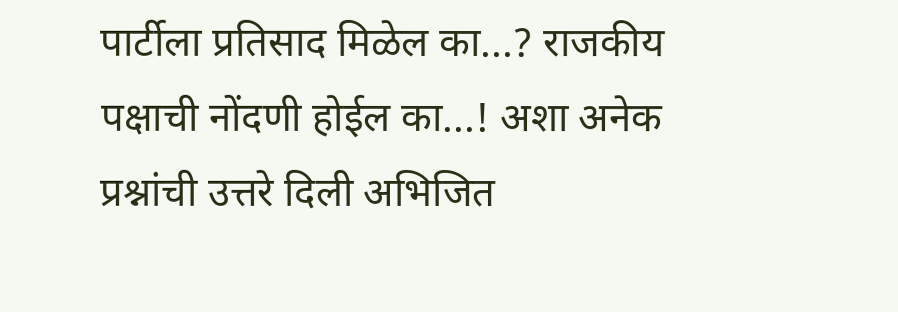पार्टीला प्रतिसाद मिळेल का...? राजकीय पक्षाची नोंदणी होईल का...! अशा अनेक प्रश्नांची उत्तरे दिली अभिजित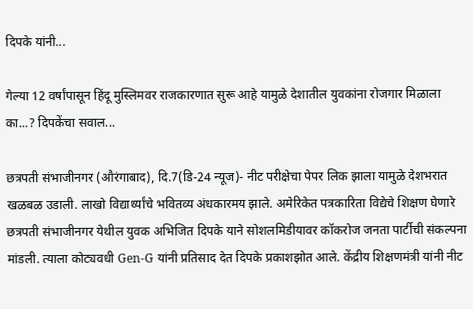दिपके यांनी...

गेल्या 12 वर्षांपासून हिंदू मुस्लिमवर राजकारणात सुरू आहे यामुळे देशातील युवकांना रोजगार मिळाला का...? दिपकेंचा सवाल...

छत्रपती संभाजीनगर (औरंगाबाद), दि.7(डि-24 न्यूज)- नीट परीक्षेचा पेपर लिक झाला यामुळे देशभरात खळबळ उडाली. लाखो विद्यार्थ्यांचे भवितव्य अंधकारमय झाले. अमेरिकेत पत्रकारिता विद्येचे शिक्षण घेणारे छत्रपती संभाजीनगर येथील युवक अभिजित दिपके याने सोशलमिडीयावर कॉकरोज जनता पार्टीची संकल्पना मांडली. त्याला कोट्यवधी Gen-G यांनी प्रतिसाद देत दिपके प्रकाशझोत आले. केंद्रीय शिक्षणमंत्री यांनी नीट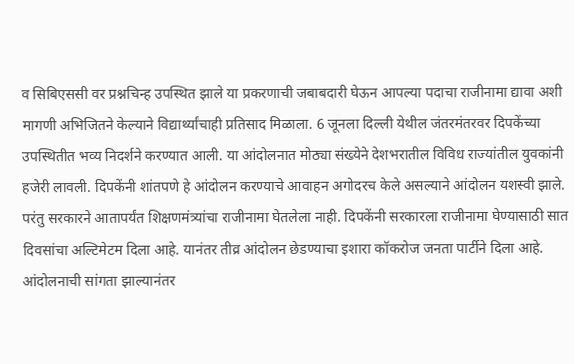व सिबिएससी वर प्रश्नचिन्ह उपस्थित झाले या प्रकरणाची जबाबदारी घेऊन आपल्या पदाचा राजीनामा द्यावा अशी मागणी अभिजितने केल्याने विद्यार्थ्यांचाही प्रतिसाद मिळाला. 6 जूनला दिल्ली येथील जंतरमंतरवर दिपकेंच्या उपस्थितीत भव्य निदर्शने करण्यात आली. या आंदोलनात मोठ्या संख्येने देशभरातील विविध राज्यांतील युवकांनी हजेरी लावली. दिपकेंनी शांतपणे हे आंदोलन करण्याचे आवाहन अगोदरच केले असल्याने आंदोलन यशस्वी झाले. परंतु सरकारने आतापर्यंत शिक्षणमंत्र्यांचा राजीनामा घेतलेला नाही. दिपकेंनी सरकारला राजीनामा घेण्यासाठी सात दिवसांचा अल्टिमेटम दिला आहे. यानंतर तीव्र आंदोलन छेडण्याचा इशारा कॉकरोज जनता पार्टीने दिला आहे. आंदोलनाची सांगता झाल्यानंतर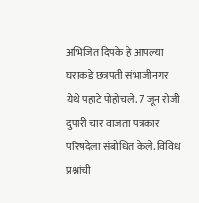अभिजित दिपके हे आपल्या घराकडे छत्रपती संभाजीनगर येथे पहाटे पोहोचले. 7 जून रोजी दुपारी चार वाजता पत्रकार परिषदेला संबोधित केले. विविध प्रश्नांची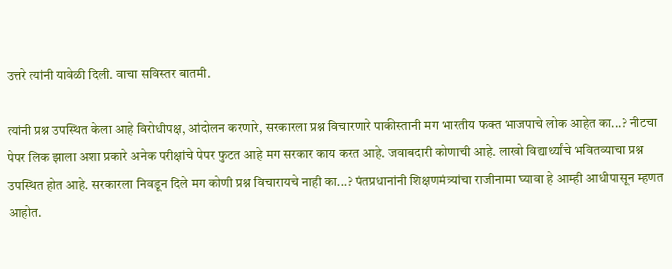उत्तरे त्यांनी यावेळी दिली. वाचा सविस्तर बातमी.

त्यांनी प्रश्न उपस्थित केला आहे विरोधीपक्ष, आंदोलन करणारे, सरकारला प्रश्न विचारणारे पाकीस्तानी मग भारतीय फक्त भाजपाचे लोक आहेत का...? नीटचा पेपर लिक झाला अशा प्रकारे अनेक परीक्षांचे पेपर फुटत आहे मग सरकार काय करत आहे. जवाबदारी कोणाची आहे. लाखो विद्यार्थ्यांचे भवितव्याचा प्रश्न उपस्थित होत आहे. सरकारला निवडून दिले मग कोणी प्रश्न विचारायचे नाही का...? पंतप्रधानांनी शिक्षणमंत्र्यांचा राजीनामा घ्यावा हे आम्ही आधीपासून म्हणत आहोत.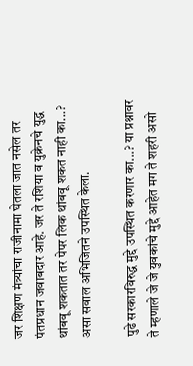जर शिक्षण मंत्र्यांचा राजीनामा घेतला जात नसेल तर पंतप्रधान जवाबदार आहे. जर ते रशिया व युक्रेनचे युद्ध थांबवू शकतात तर पेपर लिक थांबवू शकत नाही का...? असा सवाल अभिजितने उपस्थित केला.

पुढे सरकारविरुद्ध मुद्दे उपस्थित करणार का...? या प्रश्नावर ते म्हणाले जे जे युवकांचे मुद्दे आहेत मग ते शहरी असो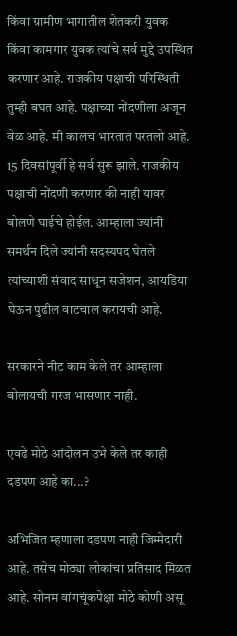किंवा ग्रामीण भागातील शेतकरी युवक किंवा कामगार युवक त्यांचे सर्व मुद्दे उपस्थित करणार आहे. राजकीय पक्षाची परिस्थिती तुम्ही बघत आहे. पक्षाच्या नोंदणीला अजून वेळ आहे. मी कालच भारतात परतलो आहे. 15 दिवसांपूर्वी हे सर्व सुरू झाले. राजकीय पक्षाची नोंदणी करणार की नाही यावर बोलणे घाईचे होईल. आम्हाला ज्यांनी समर्थन दिले ज्यांनी सदस्यपद घेतले त्यांच्याशी संवाद साधून सजेशन, आयडिया घेऊन पुढील वाटचाल करायची आहे.

सरकारने नीट काम केले तर आम्हाला बोलायची गरज भासणार नाही.

एवढे मोठे आंदोलन उभे केले तर काही दडपण आहे का...?

अभिजित म्हणाला दडपण नाही जिम्मेदारी आहे. तसेच मोठ्या लोकांचा प्रतिसाद मिळत आहे. सोनम वांगचूंकपेक्षा मोठे कोणी असू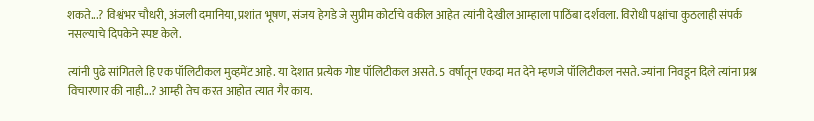शकते...? विश्वंभर चौधरी, अंजली दमानिया, प्रशांत भूषण, संजय हेगडे जे सुप्रीम कोर्टाचे वकील आहेत त्यांनी देखील आम्हाला पाठिंबा दर्शवला. विरोधी पक्षांचा कुठलाही संपर्क नसल्याचे दिपकेने स्पष्ट केले.

त्यांनी पुढे सांगितले हि एक पॉलिटीकल मुव्हमेंट आहे. या देशात प्रत्येक गोष्ट पॉलिटीकल असते. 5 वर्षातून एकदा मत देने म्हणजे पॉलिटीकल नसते. ज्यांना निवडून दिले त्यांना प्रश्न विचारणार की नाही...? आम्ही तेच करत आहोत त्यात गैर काय.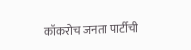कॉकरोच जनता पार्टीची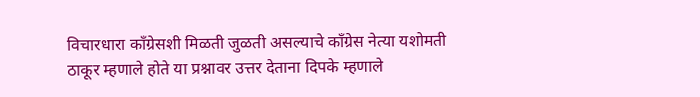विचारधारा काँग्रेसशी मिळती जुळती असल्याचे काँग्रेस नेत्या यशोमती ठाकूर म्हणाले होते या प्रश्नावर उत्तर देताना दिपके म्हणाले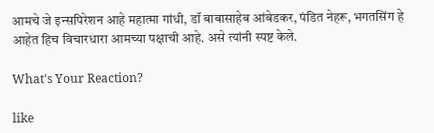आमचे जे इन्सपिरेशन आहे महात्मा गांधी, डॉ बाबासाहेब आंबेडकर, पंडित नेहरू, भगतसिंग हे आहेत हिच विचारधारा आमच्या पक्षाची आहे. असे त्यांनी स्पष्ट केले.

What's Your Reaction?

like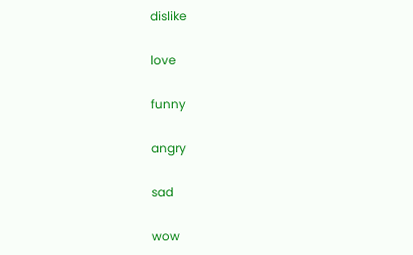dislike

love

funny

angry

sad

wow